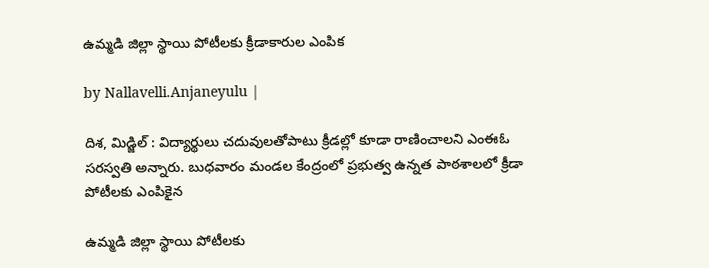ఉమ్మడి జిల్లా స్థాయి పోటీలకు క్రీడాకారుల ఎంపిక

by Nallavelli.Anjaneyulu |

దిశ, మిడ్జిల్ : విద్యార్థులు చదువులతోపాటు క్రీడల్లో కూడా రాణించాలని ఎంఈఓ సరస్వతి అన్నారు. బుధవారం మండల కేంద్రంలో ప్రభుత్వ ఉన్నత పాఠశాలలో క్రీడా పోటీలకు ఎంపికైన

ఉమ్మడి జిల్లా స్థాయి పోటీలకు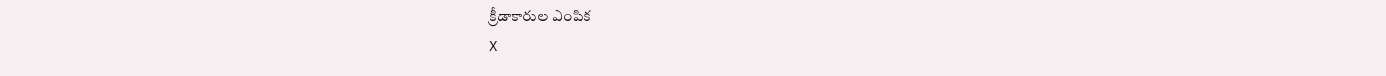క్రీడాకారుల ఎంపిక
X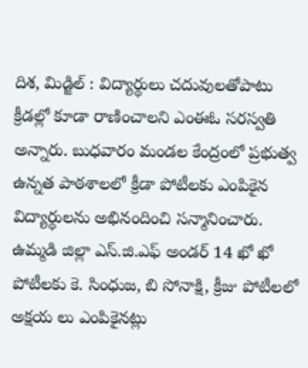దిశ, మిడ్జిల్ : విద్యార్థులు చదువులతోపాటు క్రీడల్లో కూడా రాణించాలని ఎంఈఓ సరస్వతి అన్నారు. బుధవారం మండల కేంద్రంలో ప్రభుత్వ ఉన్నత పాఠశాలలో క్రీడా పోటీలకు ఎంపికైన విద్యార్థులను అభినందించి సన్మానించారు. ఉమ్మడి జిల్లా ఎస్.జి.ఎఫ్ అండర్ 14 ఖో ఖో పోటీలకు కె. సింధుజ, బి సోనాక్షి, క్రీజు పోటీలలో అక్షయ లు ఎంపికైనట్లు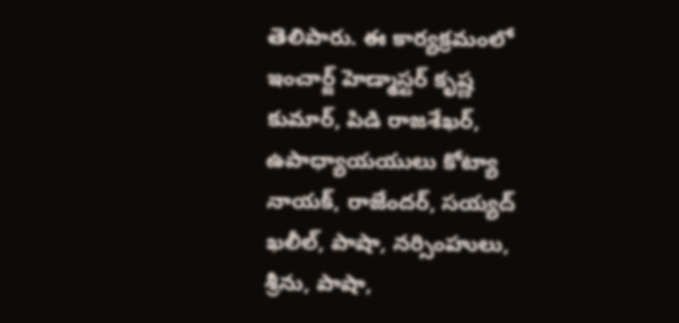తెలిపారు. ఈ కార్యక్రమంలో ఇంచార్జ్ హెడ్మాస్టర్ కృష్ణ కుమార్, పిడి రాజశేఖర్, ఉపాధ్యాయయులు కోట్యా నాయక్, రాజేందర్, సయ్యద్ ఖలీల్, పాషా, నర్సింహులు, శ్రీను, పాషా,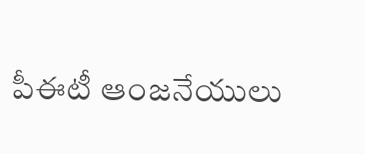పీఈటీ ఆంజనేయులు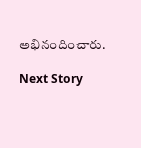అభినందించారు.

Next Story